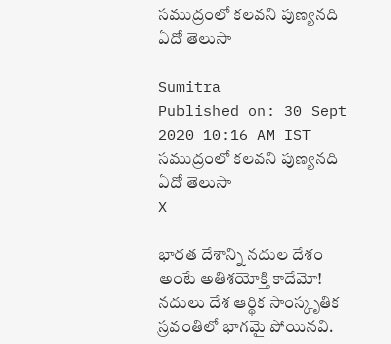సముద్రంలో కలవని పుణ్యనది ఏదో తెలుసా

Sumitra
Published on: 30 Sept 2020 10:16 AM IST
సముద్రంలో కలవని పుణ్యనది ఏదో తెలుసా
X

భారత దేశాన్ని నదుల దేశం అంటే అతిశయోక్తి కాదేమో! నదులు దేశ ఆర్థిక సాంస్కృతిక స్రవంతిలో భాగమై పోయినవి.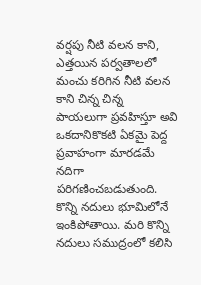వర్షపు నీటి వలన కాని, ఎత్తయిన పర్వతాలలో మంచు కరిగిన నీటి వలన కాని చిన్న చిన్న పాయలుగా ప్రవహిస్తూ అవి ఒకదానికొకటి ఏకమై పెద్ద ప్రవాహంగా మారడమే నదిగా పరిగణించబడుతుంది. కొన్ని నదులు భూమిలోనే ఇంకిపోతాయి. మరి కొన్ని నదులు సముద్రంలో కలిసి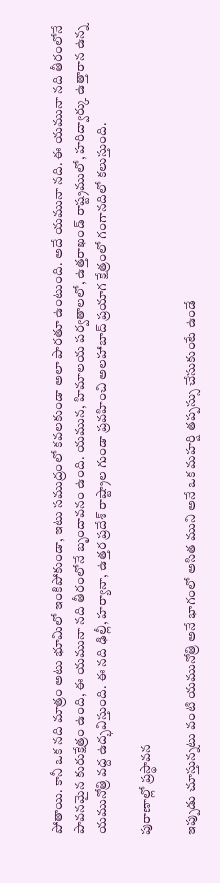పోతాయి. కానీ ఒక నది మాత్రం అటు భూమిలో ఇంకిపోకుండా, ఇటు సముద్రంలో కవలకుండా అలా పారతూ ఉంటుంది. అదే యమునా నది. ఈ యమునా నది తీరంలోనే పావనమైన కురుక్షేత్రం ఉంది, ఈ యమునా నది తీరంలోనే బృందావనం ఉంది. యమున, హిమాలయ పర్వతాలలో, ఉత్తరాఖండ్ రాష్ట్రములో, హరిద్వార్కు ఉత్తారాన ఉన్న యమునోత్రి వద్ద ఉద్భవిస్తుంది. ఈ నది ఢిల్లీ, హర్యానా, ఉత్తర ప్రదేశ్ రాష్ట్రాల గుండా ప్రవహించి అలహాబాద్ ప్రయాగ క్షేత్రంలో గంగానదిలో కలుస్తుంది.

పురాణాల్లో ప్రస్థావన

ఇప్పుడు చూస్తున్నటు వంటి యమునోత్రి అనే భాగంలో అసిత ముని అనే ఒక మహర్షి తప్పస్సు చేసుకుంటే ఉండే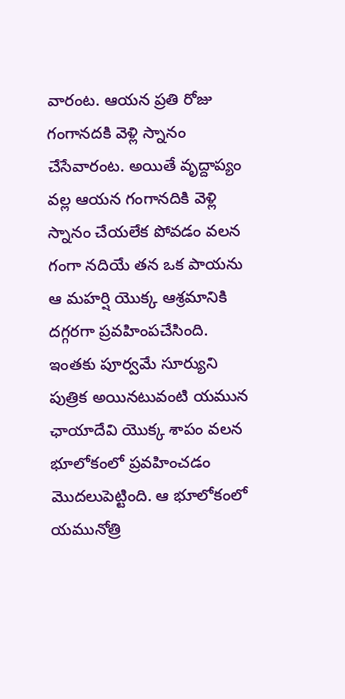వారంట. ఆయన ప్రతి రోజు గంగానదకి వెళ్లి స్నానం చేసేవారంట. అయితే వృద్దాప్యం వల్ల ఆయన గంగానదికి వెళ్లి స్నానం చేయలేక పోవడం వలన గంగా నదియే తన ఒక పాయను ఆ మహర్షి యొక్క ఆశ్రమానికి దగ్గరగా ప్రవహింపచేసింది. ఇంతకు పూర్వమే సూర్యుని పుత్రిక అయినటువంటి యమున ఛాయాదేవి యొక్క శాపం వలన భూలోకంలో ప్రవహించడం మొదలుపెట్టింది. ఆ భూలోకంలో యమునోత్రి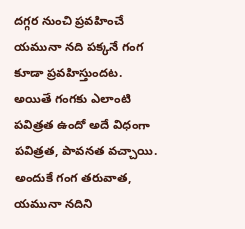దగ్గర నుంచి ప్రవహించే యమునా నది పక్కనే గంగ కూడా ప్రవహిస్తుందట. అయితే గంగకు ఎలాంటి పవిత్రత ఉందో అదే విధంగా పవిత్రత, పావనత వచ్చాయి. అందుకే గంగ తరువాత, యమునా నదిని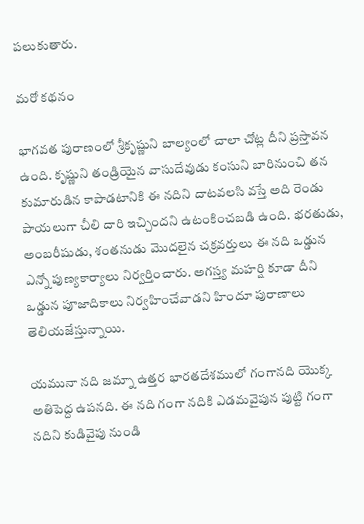పలుకుతారు.

మరో కథనం

భాగవత పురాణంలో శ్రీకృష్ణుని బాల్యంలో చాలా చోట్ల దీని ప్రస్తావన ఉంది. కృష్ణుని తండ్రియైన వాసుదేవుడు కంసుని బారినుంచి తన కుమారుడిన కాపాడటానికి ఈ నదిని దాటవలసి వస్తే అది రెండు పాయలుగా చీలి దారి ఇచ్చిందని ఉటంకించబడి ఉంది. భరతుడు, అంబరీషుడు, శంతనుడు మొదలైన చక్రవర్తులు ఈ నది ఒడ్డున ఎన్నో పుణ్యకార్యాలు నిర్వర్తించారు. అగస్త్య మహర్షి కూడా దీని ఒడ్డున పూజాదికాలు నిర్వహించేవాడని హిందూ పురాణాలు తెలియజేస్తున్నాయి.

యమునా నది జమ్నా ఉత్తర భారతదేశములో గంగానది యొక్క అతిపెద్ద ఉపనది. ఈ నది గంగా నదికి ఎడమవైపున పుట్టి గంగా నదిని కుడివైపు నుండి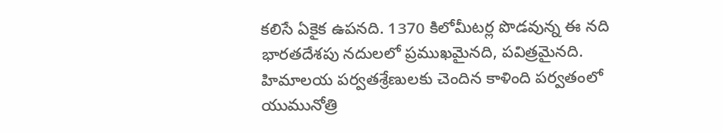కలిసే ఏకైక ఉపనది. 1370 కిలోమీటర్ల పొడవున్న ఈ నది భారతదేశపు నదులలో ప్రముఖమైనది, పవిత్రమైనది. హిమాలయ పర్వతశ్రేణులకు చెందిన కాళింది పర్వతంలో యుమునోత్రి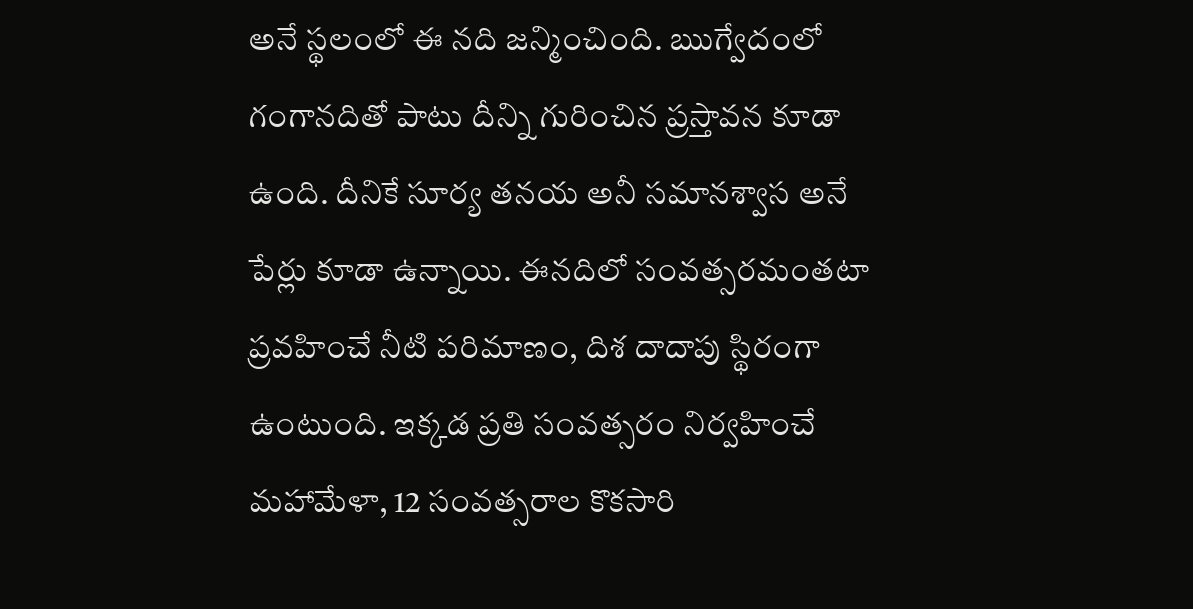అనే స్థలంలో ఈ నది జన్మించింది. ఋగ్వేదంలో గంగానదితో పాటు దీన్ని గురించిన ప్రస్తావన కూడా ఉంది. దీనికే సూర్య తనయ అనీ సమానశ్వాస అనే పేర్లు కూడా ఉన్నాయి. ఈనదిలో సంవత్సరమంతటా ప్రవహించే నీటి పరిమాణం, దిశ దాదాపు స్థిరంగా ఉంటుంది. ఇక్కడ ప్రతి సంవత్సరం నిర్వహించే మహామేళా, 12 సంవత్సరాల కొకసారి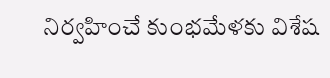నిర్వహించే కుంభమేళకు విశేష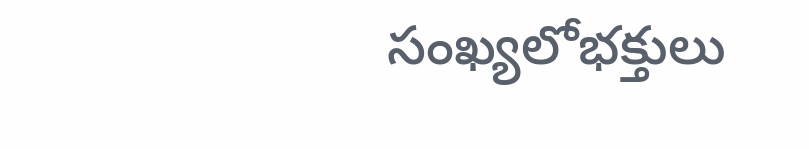సంఖ్యలోభక్తులు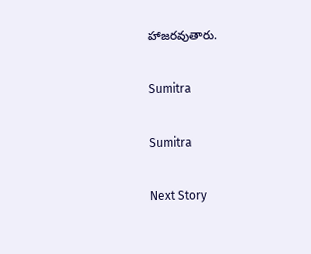హాజరవుతారు.

Sumitra

Sumitra

Next Story